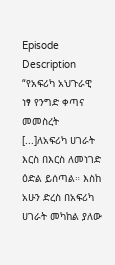Episode Description
“የአፍሪካ አህጉራዊ ነፃ የንግድ ቀጣና መመስረት [...]ለአፍሪካ ሀገራት እርስ በእርስ ለመነገድ ዕድል ይሰጣል። እስከ አሁን ድረስ በአፍሪካ ሀገራት መካከል ያለው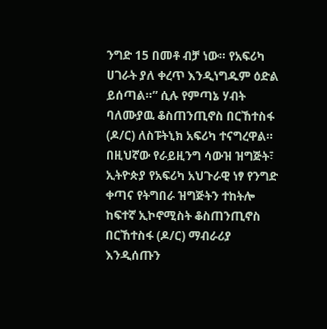ንግድ 15 በመቶ ብቻ ነው። የአፍሪካ ሀገራት ያለ ቀረጥ እንዲነግዱም ዕድል ይሰጣል።” ሲሉ የምጣኔ ሃብት ባለሙያዉ ቆስጠንጢኖስ በርኸተስፋ (ዶ/ር) ለስፑትኒክ አፍሪካ ተናግረዋል።
በዚህኛው የራይዚንግ ሳውዝ ዝግጅት፣ ኢትዮጵያ የአፍሪካ አህጉራዊ ነፃ የንግድ ቀጣና የትግበራ ዝግጅትን ተከትሎ ከፍተኛ ኢኮኖሚስት ቆስጠንጢኖስ በርኸተስፋ (ዶ/ር) ማብራሪያ እንዲሰጡን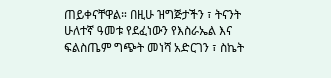ጠይቀናቸዋል። በዚሁ ዝግጅታችን ፣ ትናንት ሁለተኛ ዓመቱ የደፈነውን የእስራኤል እና ፍልስጤም ግጭት መነሻ አድርገን ፣ ስኬት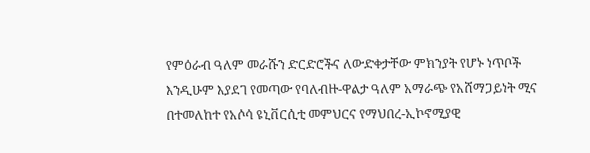የምዕራብ ዓለም መራሹን ድርድሮችና ለውድቀታቸው ምክንያት የሆኑ ነጥቦች እንዲሁም እያደገ የመጣው የባለብዙ-ዋልታ ዓለም አማራጭ የአሸማጋይነት ሚና በተመለከተ የአሶሳ ዩኒቨርሲቲ መምህርና የማህበረ-ኢኮኖሚያዊ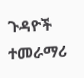ጉዳዮች ተመራማሪ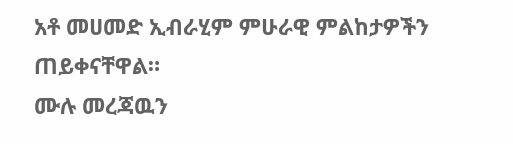አቶ መሀመድ ኢብራሂም ምሁራዊ ምልከታዎችን ጠይቀናቸዋል።
ሙሉ መረጃዉን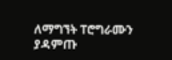ለማግኘት ፐሮግራሙን ያዳምጡ